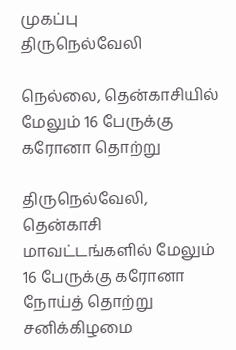முகப்பு
திருநெல்வேலி

நெல்லை, தென்காசியில் மேலும் 16 பேருக்கு கரோனா தொற்று

திருநெல்வேலி, தென்காசி மாவட்டங்களில் மேலும் 16 பேருக்கு கரோனா நோய்த் தொற்று சனிக்கிழமை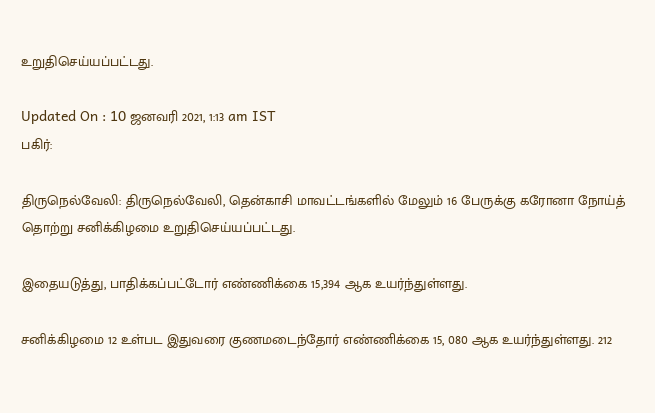உறுதிசெய்யப்பட்டது.

Updated On : 10 ஜனவரி 2021, 1:13 am IST
பகிர்:

திருநெல்வேலி: திருநெல்வேலி, தென்காசி மாவட்டங்களில் மேலும் 16 பேருக்கு கரோனா நோய்த் தொற்று சனிக்கிழமை உறுதிசெய்யப்பட்டது.

இதையடுத்து, பாதிக்கப்பட்டோர் எண்ணிக்கை 15,394 ஆக உயர்ந்துள்ளது.

சனிக்கிழமை 12 உள்பட இதுவரை குணமடைந்தோர் எண்ணிக்கை 15, 080 ஆக உயர்ந்துள்ளது. 212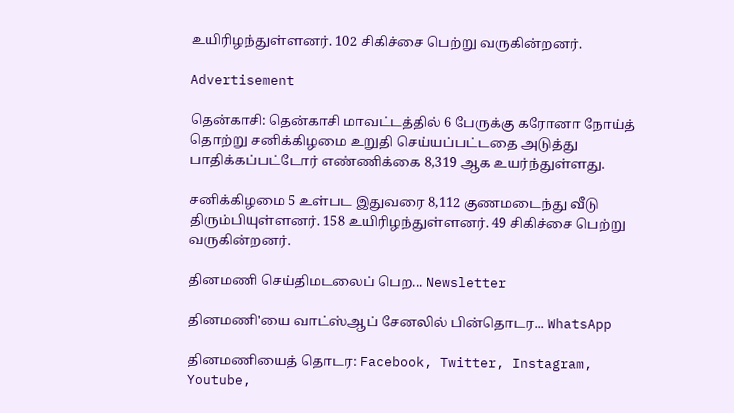உயிரிழந்துள்ளனர். 102 சிகிச்சை பெற்று வருகின்றனர்.

Advertisement

தென்காசி: தென்காசி மாவட்டத்தில் 6 பேருக்கு கரோனா நோய்த் தொற்று சனிக்கிழமை உறுதி செய்யப்பட்டதை அடுத்து பாதிக்கப்பட்டோர் எண்ணிக்கை 8,319 ஆக உயர்ந்துள்ளது.

சனிக்கிழமை 5 உள்பட இதுவரை 8,112 குணமடைந்து வீடு திரும்பியுள்ளனர். 158 உயிரிழந்துள்ளனர். 49 சிகிச்சை பெற்று வருகின்றனர்.

தினமணி செய்திமடலைப் பெற... Newsletter

தினமணி'யை வாட்ஸ்ஆப் சேனலில் பின்தொடர... WhatsApp

தினமணியைத் தொடர: Facebook, Twitter, Instagram, Youtube,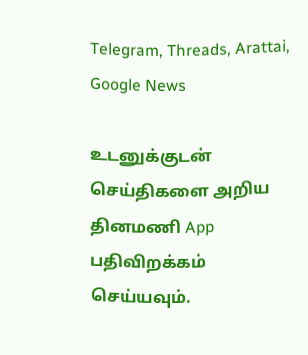Telegram, Threads, Arattai, Google News

உடனுக்குடன் செய்திகளை அறிய தினமணி App பதிவிறக்கம் செய்யவும்.